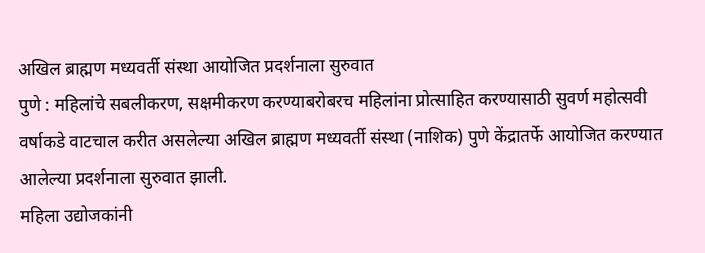अखिल ब्राह्मण मध्यवर्ती संस्था आयोजित प्रदर्शनाला सुरुवात
पुणे : महिलांचे सबलीकरण, सक्षमीकरण करण्याबरोबरच महिलांना प्रोत्साहित करण्यासाठी सुवर्ण महोत्सवी वर्षाकडे वाटचाल करीत असलेल्या अखिल ब्राह्मण मध्यवर्ती संस्था (नाशिक) पुणे केंद्रातर्फे आयोजित करण्यात आलेल्या प्रदर्शनाला सुरुवात झाली.
महिला उद्योजकांनी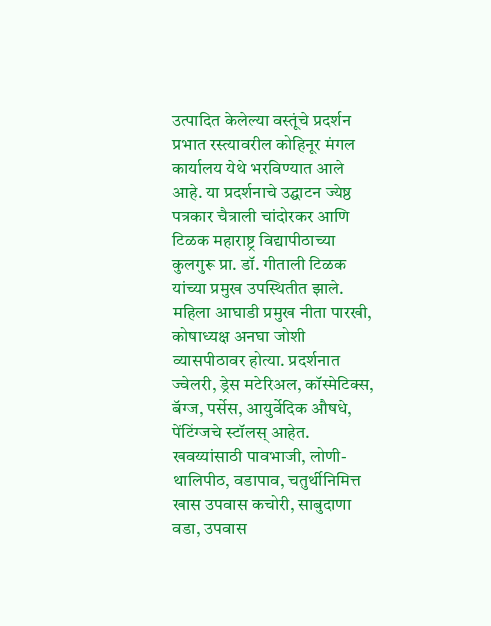उत्पादित केलेल्या वस्तूंचे प्रदर्शन प्रभात रस्त्यावरील कोहिनूर मंगल कार्यालय येथे भरविण्यात आले आहे. या प्रदर्शनाचे उद्घाटन ज्येष्ठ पत्रकार चैत्राली चांदोरकर आणि टिळक महाराष्ट्र विद्यापीठाच्या कुलगुरू प्रा. डॉ. गीताली टिळक यांच्या प्रमुख उपस्थितीत झाले. महिला आघाडी प्रमुख नीता पारखी, कोषाध्यक्ष अनघा जोशी व्यासपीठावर होत्या. प्रदर्शनात ज्वेलरी, ड्रेस मटेरिअल, कॉस्मेटिक्स, बॅग्ज, पर्सेस, आयुर्वेदिक औषधे, पेंटिंग्जचे स्टॉलस् आहेत. खवय्यांसाठी पावभाजी, लोणी-थालिपीठ, वडापाव, चतुर्थीनिमित्त खास उपवास कचोरी, साबुदाणा वडा, उपवास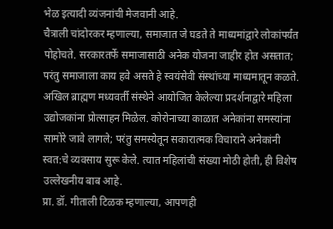भेळ इत्यादी व्यंजनांची मेजवानी आहे.
चैत्राली चांदोरकर म्हणाल्या, समाजात जे घडते ते माध्यमांद्वारे लोकांपर्यंत पोहोचते. सरकारतर्फे समाजासाठी अनेक योजना जाहीर होत असतात; परंतु समाजाला काय हवे असते हे स्वयंसेवी संस्थांच्या माध्यमातून कळते. अखिल ब्राह्मण मध्यवर्ती संस्थेने आयोजित केलेल्या प्रदर्शनाद्वारे महिला उद्योजकांना प्रोत्साहन मिळेल. कोरोनाच्या काळात अनेकांना समस्यांना सामोरे जावे लागले; परंतु समस्येतून सकारात्मक विचाराने अनेकांनी स्वत:चे व्यवसाय सुरू केले. त्यात महिलांची संख्या मोठी होती, ही विशेष उल्लेखनीय बाब आहे.
प्रा. डॉ. गीताली टिळक म्हणाल्या, आपणही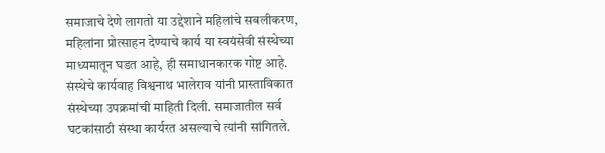समाजाचे देणे लागतो या उद्देशाने महिलांचे सबलीकरण, महिलांना प्रोत्साहन देण्याचे कार्य या स्वयंसेवी संस्थेच्या माध्यमातून घडत आहे, ही समाधानकारक गोष्ट आहे.
संस्थेचे कार्यवाह विश्वनाथ भालेराव यांनी प्रास्ताविकात संस्थेच्या उपक्रमांची माहिती दिली. समाजातील सर्व घटकांसाठी संस्था कार्यरत असल्याचे त्यांनी सांगितले.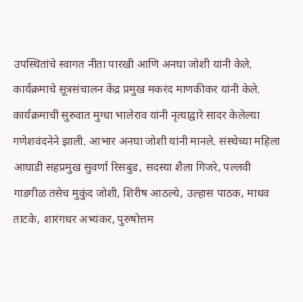उपस्थितांचे स्वागत नीता पारखी आणि अनघा जोशी यांनी केले. कार्यक्रमाचे सूत्रसंचालन केंद्र प्रमुख मकरंद माणकीकर यांनी केले. कार्यक्रमाची सुरुवात मुग्धा भालेराव यांनी नृत्याद्वारे सादर केलेल्या गणेशवंदनेने झाली. आभार अनघा जोशी यांनी मानले. संस्थेच्या महिला आघाडी सहप्रमुख सुवर्णा रिसबुड, सदस्या शैला गिजरे, पल्लवी गाडगीळ तसेच मुकुंद जोशी, शिरीष आठल्ये, उल्हास पाठक, माधव ताटके, शारंगधर अभ्यंकर, पुरुषोत्तम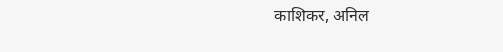काशिकर, अनिल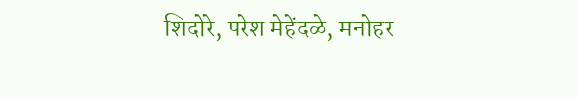शिदोरे, परेश मेहेंदळे, मनोहर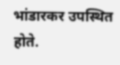भांडारकर उपस्थित होते.